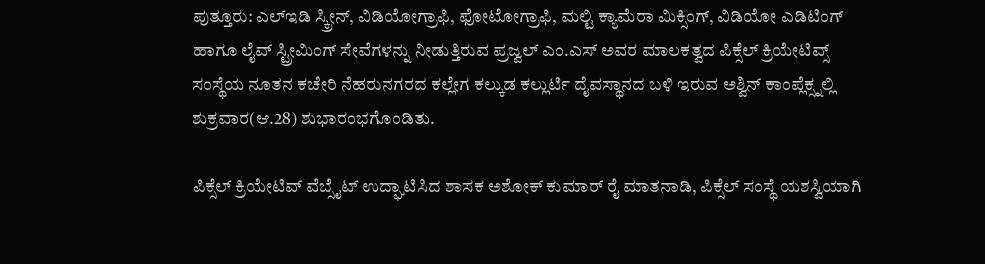ಪುತ್ತೂರು: ಎಲ್ಇಡಿ ಸ್ಕ್ರೀನ್, ವಿಡಿಯೋಗ್ರಾಫಿ, ಫೋಟೋಗ್ರಾಫಿ, ಮಲ್ಟಿ ಕ್ಯಾಮೆರಾ ಮಿಕ್ಸಿಂಗ್, ವಿಡಿಯೋ ಎಡಿಟಿಂಗ್ ಹಾಗೂ ಲೈವ್ ಸ್ಟ್ರೀಮಿಂಗ್ ಸೇವೆಗಳನ್ನು ನೀಡುತ್ತಿರುವ ಪ್ರಜ್ವಲ್ ಎಂ.ಎಸ್ ಅವರ ಮಾಲಕತ್ವದ ಪಿಕ್ಸೆಲ್ ಕ್ರಿಯೇಟಿವ್ಸ್ ಸಂಸ್ಥೆಯ ನೂತನ ಕಚೇರಿ ನೆಹರುನಗರದ ಕಲ್ಲೇಗ ಕಲ್ಕುಡ ಕಲ್ಲುರ್ಟಿ ದೈವಸ್ಥಾನದ ಬಳಿ ಇರುವ ಅಶ್ವಿನ್ ಕಾಂಪ್ಲೆಕ್ಸ್ನಲ್ಲಿ ಶುಕ್ರವಾರ(ಆ.28) ಶುಭಾರಂಭಗೊಂಡಿತು.

ಪಿಕ್ಸೆಲ್ ಕ್ರಿಯೇಟಿವ್ ವೆಬ್ಸೈಟ್ ಉದ್ಘಾಟಿಸಿದ ಶಾಸಕ ಅಶೋಕ್ ಕುಮಾರ್ ರೈ ಮಾತನಾಡಿ, ಪಿಕ್ಸೆಲ್ ಸಂಸ್ಥೆ ಯಶಸ್ವಿಯಾಗಿ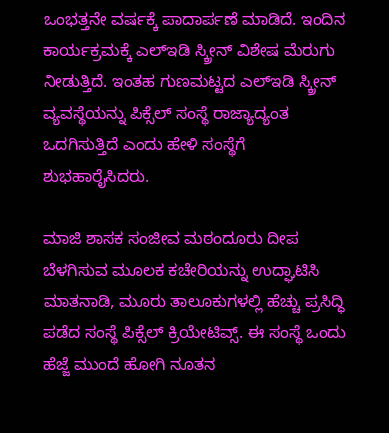ಒಂಭತ್ತನೇ ವರ್ಷಕ್ಕೆ ಪಾದಾರ್ಪಣೆ ಮಾಡಿದೆ. ಇಂದಿನ ಕಾರ್ಯಕ್ರಮಕ್ಕೆ ಎಲ್ಇಡಿ ಸ್ಕ್ರೀನ್ ವಿಶೇಷ ಮೆರುಗು ನೀಡುತ್ತಿದೆ. ಇಂತಹ ಗುಣಮಟ್ಟದ ಎಲ್ಇಡಿ ಸ್ಕ್ರೀನ್ ವ್ಯವಸ್ಥೆಯನ್ನು ಪಿಕ್ಸೆಲ್ ಸಂಸ್ಥೆ ರಾಜ್ಯಾದ್ಯಂತ ಒದಗಿಸುತ್ತಿದೆ ಎಂದು ಹೇಳಿ ಸಂಸ್ಥೆಗೆ ಶುಭಹಾರೈಸಿದರು.

ಮಾಜಿ ಶಾಸಕ ಸಂಜೀವ ಮಠಂದೂರು ದೀಪ ಬೆಳಗಿಸುವ ಮೂಲಕ ಕಚೇರಿಯನ್ನು ಉದ್ಘಾಟಿಸಿ ಮಾತನಾಡಿ, ಮೂರು ತಾಲೂಕುಗಳಲ್ಲಿ ಹೆಚ್ಚು ಪ್ರಸಿದ್ಧಿ ಪಡೆದ ಸಂಸ್ಥೆ ಪಿಕ್ಸೆಲ್ ಕ್ರಿಯೇಟಿವ್ಸ್. ಈ ಸಂಸ್ಥೆ ಒಂದು ಹೆಜ್ಜೆ ಮುಂದೆ ಹೋಗಿ ನೂತನ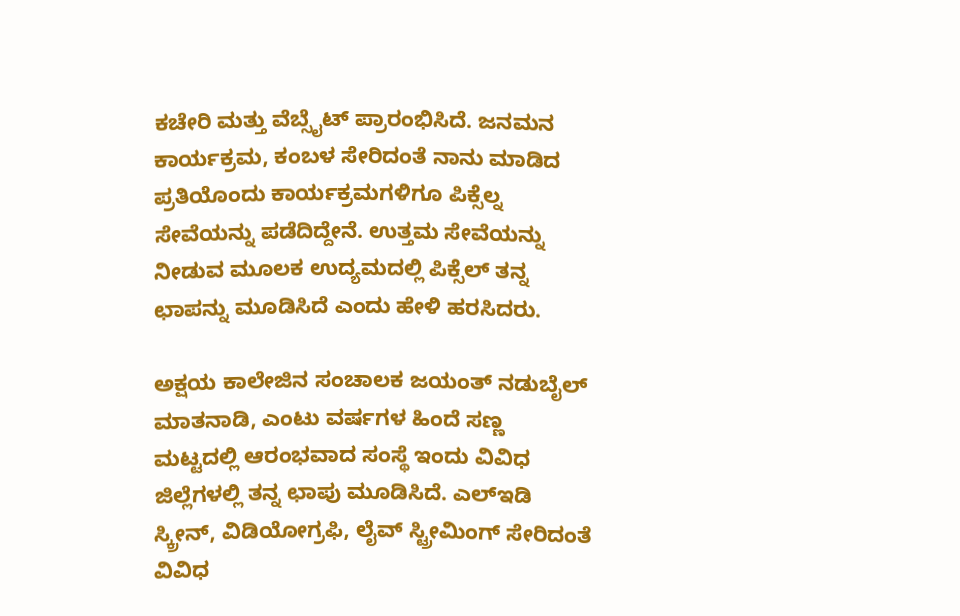ಕಚೇರಿ ಮತ್ತು ವೆಬ್ಸೈಟ್ ಪ್ರಾರಂಭಿಸಿದೆ. ಜನಮನ ಕಾರ್ಯಕ್ರಮ, ಕಂಬಳ ಸೇರಿದಂತೆ ನಾನು ಮಾಡಿದ ಪ್ರತಿಯೊಂದು ಕಾರ್ಯಕ್ರಮಗಳಿಗೂ ಪಿಕ್ಸೆಲ್ನ ಸೇವೆಯನ್ನು ಪಡೆದಿದ್ದೇನೆ. ಉತ್ತಮ ಸೇವೆಯನ್ನು ನೀಡುವ ಮೂಲಕ ಉದ್ಯಮದಲ್ಲಿ ಪಿಕ್ಸೆಲ್ ತನ್ನ ಛಾಪನ್ನು ಮೂಡಿಸಿದೆ ಎಂದು ಹೇಳಿ ಹರಸಿದರು.

ಅಕ್ಷಯ ಕಾಲೇಜಿನ ಸಂಚಾಲಕ ಜಯಂತ್ ನಡುಬೈಲ್ ಮಾತನಾಡಿ, ಎಂಟು ವರ್ಷಗಳ ಹಿಂದೆ ಸಣ್ಣ ಮಟ್ಟದಲ್ಲಿ ಆರಂಭವಾದ ಸಂಸ್ಥೆ ಇಂದು ವಿವಿಧ ಜಿಲ್ಲೆಗಳಲ್ಲಿ ತನ್ನ ಛಾಪು ಮೂಡಿಸಿದೆ. ಎಲ್ಇಡಿ ಸ್ಕ್ರೀನ್, ವಿಡಿಯೋಗ್ರಫಿ, ಲೈವ್ ಸ್ಟ್ರೀಮಿಂಗ್ ಸೇರಿದಂತೆ ವಿವಿಧ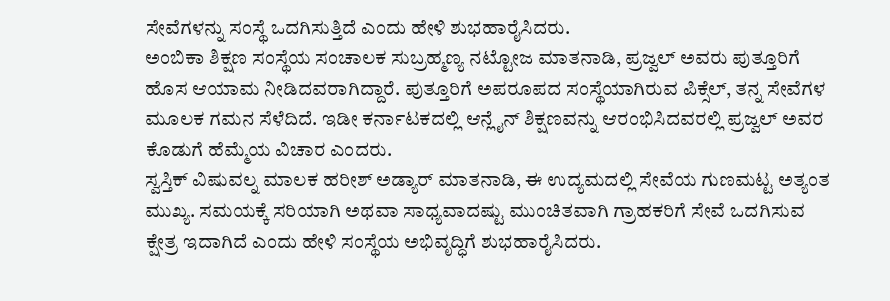ಸೇವೆಗಳನ್ನು ಸಂಸ್ಥೆ ಒದಗಿಸುತ್ತಿದೆ ಎಂದು ಹೇಳಿ ಶುಭಹಾರೈಸಿದರು.
ಅಂಬಿಕಾ ಶಿಕ್ಷಣ ಸಂಸ್ಥೆಯ ಸಂಚಾಲಕ ಸುಬ್ರಹ್ಮಣ್ಯ ನಟ್ಟೋಜ ಮಾತನಾಡಿ, ಪ್ರಜ್ವಲ್ ಅವರು ಪುತ್ತೂರಿಗೆ ಹೊಸ ಆಯಾಮ ನೀಡಿದವರಾಗಿದ್ದಾರೆ. ಪುತ್ತೂರಿಗೆ ಅಪರೂಪದ ಸಂಸ್ಥೆಯಾಗಿರುವ ಪಿಕ್ಸೆಲ್, ತನ್ನ ಸೇವೆಗಳ ಮೂಲಕ ಗಮನ ಸೆಳೆದಿದೆ. ಇಡೀ ಕರ್ನಾಟಕದಲ್ಲಿ ಆನ್ಲೈನ್ ಶಿಕ್ಷಣವನ್ನು ಆರಂಭಿಸಿದವರಲ್ಲಿ ಪ್ರಜ್ವಲ್ ಅವರ ಕೊಡುಗೆ ಹೆಮ್ಮೆಯ ವಿಚಾರ ಎಂದರು.
ಸ್ವಸ್ತಿಕ್ ವಿಷುವಲ್ನ ಮಾಲಕ ಹರೀಶ್ ಅಡ್ಯಾರ್ ಮಾತನಾಡಿ, ಈ ಉದ್ಯಮದಲ್ಲಿ ಸೇವೆಯ ಗುಣಮಟ್ಟ ಅತ್ಯಂತ ಮುಖ್ಯ. ಸಮಯಕ್ಕೆ ಸರಿಯಾಗಿ ಅಥವಾ ಸಾಧ್ಯವಾದಷ್ಟು ಮುಂಚಿತವಾಗಿ ಗ್ರಾಹಕರಿಗೆ ಸೇವೆ ಒದಗಿಸುವ ಕ್ಷೇತ್ರ ಇದಾಗಿದೆ ಎಂದು ಹೇಳಿ ಸಂಸ್ಥೆಯ ಅಭಿವೃದ್ಧಿಗೆ ಶುಭಹಾರೈಸಿದರು.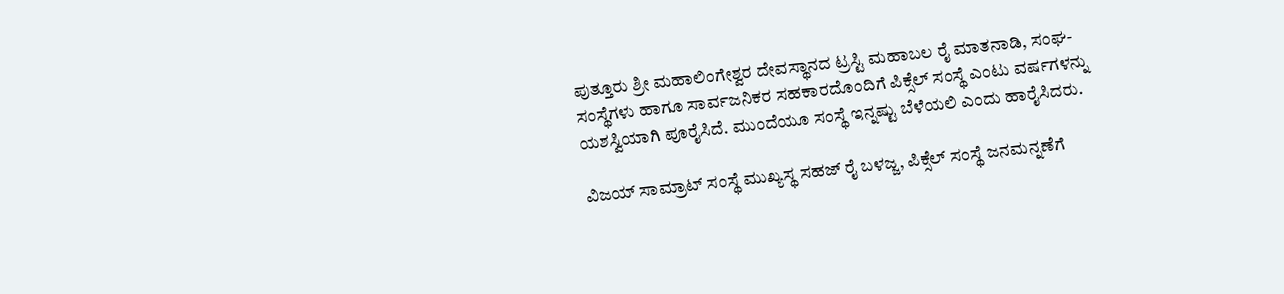ಪುತ್ತೂರು ಶ್ರೀ ಮಹಾಲಿಂಗೇಶ್ವರ ದೇವಸ್ಥಾನದ ಟ್ರಸ್ಟಿ ಮಹಾಬಲ ರೈ ಮಾತನಾಡಿ, ಸಂಘ-ಸಂಸ್ಥೆಗಳು ಹಾಗೂ ಸಾರ್ವಜನಿಕರ ಸಹಕಾರದೊಂದಿಗೆ ಪಿಕ್ಸೆಲ್ ಸಂಸ್ಥೆ ಎಂಟು ವರ್ಷಗಳನ್ನು ಯಶಸ್ವಿಯಾಗಿ ಪೂರೈಸಿದೆ. ಮುಂದೆಯೂ ಸಂಸ್ಥೆ ಇನ್ನಷ್ಟು ಬೆಳೆಯಲಿ ಎಂದು ಹಾರೈಸಿದರು.

ವಿಜಯ್ ಸಾಮ್ರಾಟ್ ಸಂಸ್ಥೆ ಮುಖ್ಯಸ್ಥ ಸಹಜ್ ರೈ ಬಳಜ್ಜ, ಪಿಕ್ಸೆಲ್ ಸಂಸ್ಥೆ ಜನಮನ್ನಣೆಗೆ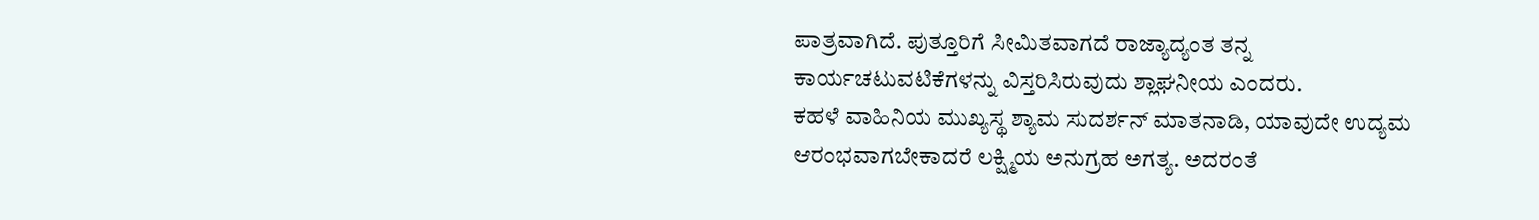ಪಾತ್ರವಾಗಿದೆ. ಪುತ್ತೂರಿಗೆ ಸೀಮಿತವಾಗದೆ ರಾಜ್ಯಾದ್ಯಂತ ತನ್ನ ಕಾರ್ಯಚಟುವಟಿಕೆಗಳನ್ನು ವಿಸ್ತರಿಸಿರುವುದು ಶ್ಲಾಘನೀಯ ಎಂದರು.
ಕಹಳೆ ವಾಹಿನಿಯ ಮುಖ್ಯಸ್ಥ ಶ್ಯಾಮ ಸುದರ್ಶನ್ ಮಾತನಾಡಿ, ಯಾವುದೇ ಉದ್ಯಮ ಆರಂಭವಾಗಬೇಕಾದರೆ ಲಕ್ಷ್ಮಿಯ ಅನುಗ್ರಹ ಅಗತ್ಯ. ಅದರಂತೆ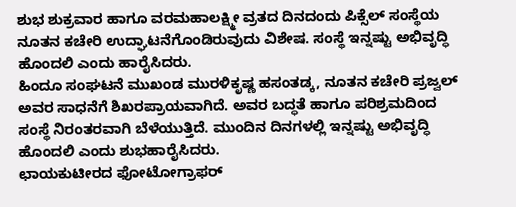ಶುಭ ಶುಕ್ರವಾರ ಹಾಗೂ ವರಮಹಾಲಕ್ಷ್ಮೀ ವ್ರತದ ದಿನದಂದು ಪಿಕ್ಸೆಲ್ ಸಂಸ್ಥೆಯ ನೂತನ ಕಚೇರಿ ಉದ್ಘಾಟನೆಗೊಂಡಿರುವುದು ವಿಶೇಷ. ಸಂಸ್ಥೆ ಇನ್ನಷ್ಟು ಅಭಿವೃದ್ಧಿ ಹೊಂದಲಿ ಎಂದು ಹಾರೈಸಿದರು.
ಹಿಂದೂ ಸಂಘಟನೆ ಮುಖಂಡ ಮುರಳಿಕೃಷ್ಣ ಹಸಂತಡ್ಕ, ನೂತನ ಕಚೇರಿ ಪ್ರಜ್ವಲ್ ಅವರ ಸಾಧನೆಗೆ ಶಿಖರಪ್ರಾಯವಾಗಿದೆ. ಅವರ ಬದ್ಧತೆ ಹಾಗೂ ಪರಿಶ್ರಮದಿಂದ ಸಂಸ್ಥೆ ನಿರಂತರವಾಗಿ ಬೆಳೆಯುತ್ತಿದೆ. ಮುಂದಿನ ದಿನಗಳಲ್ಲಿ ಇನ್ನಷ್ಟು ಅಭಿವೃದ್ಧಿ ಹೊಂದಲಿ ಎಂದು ಶುಭಹಾರೈಸಿದರು.
ಛಾಯಕುಟೀರದ ಫೋಟೋಗ್ರಾಫರ್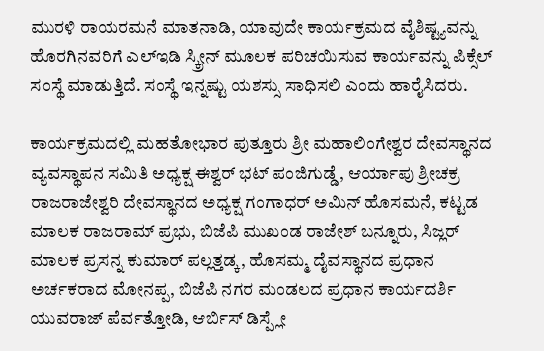ಮುರಳಿ ರಾಯರಮನೆ ಮಾತನಾಡಿ, ಯಾವುದೇ ಕಾರ್ಯಕ್ರಮದ ವೈಶಿಷ್ಟ್ಯವನ್ನು ಹೊರಗಿನವರಿಗೆ ಎಲ್ಇಡಿ ಸ್ಕ್ರೀನ್ ಮೂಲಕ ಪರಿಚಯಿಸುವ ಕಾರ್ಯವನ್ನು ಪಿಕ್ಸೆಲ್ ಸಂಸ್ಥೆ ಮಾಡುತ್ತಿದೆ. ಸಂಸ್ಥೆ ಇನ್ನಷ್ಟು ಯಶಸ್ಸು ಸಾಧಿಸಲಿ ಎಂದು ಹಾರೈಸಿದರು.

ಕಾರ್ಯಕ್ರಮದಲ್ಲಿ ಮಹತೋಭಾರ ಪುತ್ತೂರು ಶ್ರೀ ಮಹಾಲಿಂಗೇಶ್ವರ ದೇವಸ್ಥಾನದ ವ್ಯವಸ್ಥಾಪನ ಸಮಿತಿ ಅಧ್ಯಕ್ಷ ಈಶ್ವರ್ ಭಟ್ ಪಂಜಿಗುಡ್ಡೆ, ಆರ್ಯಾಪು ಶ್ರೀಚಕ್ರ ರಾಜರಾಜೇಶ್ವರಿ ದೇವಸ್ಥಾನದ ಅಧ್ಯಕ್ಷ ಗಂಗಾಧರ್ ಅಮಿನ್ ಹೊಸಮನೆ, ಕಟ್ಟಡ ಮಾಲಕ ರಾಜರಾಮ್ ಪ್ರಭು, ಬಿಜೆಪಿ ಮುಖಂಡ ರಾಜೇಶ್ ಬನ್ನೂರು, ಸಿಜ್ಲರ್ ಮಾಲಕ ಪ್ರಸನ್ನ ಕುಮಾರ್ ಪಲ್ಲತ್ತಡ್ಕ, ಹೊಸಮ್ಮ ದೈವಸ್ಥಾನದ ಪ್ರಧಾನ ಅರ್ಚಕರಾದ ಮೋನಪ್ಪ, ಬಿಜೆಪಿ ನಗರ ಮಂಡಲದ ಪ್ರಧಾನ ಕಾರ್ಯದರ್ಶಿ ಯುವರಾಜ್ ಪೆರ್ವತ್ತೋಡಿ, ಆರ್ಬಿಸ್ ಡಿಸ್ಪ್ಲೇ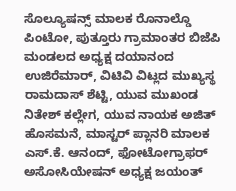ಸೊಲ್ಯೂಷನ್ಸ್ ಮಾಲಕ ರೊನಾಲ್ಡೊ ಪಿಂಟೋ, ಪುತ್ತೂರು ಗ್ರಾಮಾಂತರ ಬಿಜೆಪಿ ಮಂಡಲದ ಅಧ್ಯಕ್ಷ ದಯಾನಂದ ಉಜಿರೆಮಾರ್, ವಿಟಿವಿ ವಿಟ್ಲದ ಮುಖ್ಯಸ್ಥ ರಾಮದಾಸ್ ಶೆಟ್ಟಿ, ಯುವ ಮುಖಂಡ ನಿತೇಶ್ ಕಲ್ಲೇಗ, ಯುವ ನಾಯಕ ಅಜಿತ್ ಹೊಸಮನೆ, ಮಾಸ್ಟರ್ ಪ್ಲಾನರಿ ಮಾಲಕ ಎಸ್.ಕೆ. ಆನಂದ್, ಫೋಟೋಗ್ರಾಫರ್ ಅಸೋಸಿಯೇಷನ್ ಅಧ್ಯಕ್ಷ ಜಯಂತ್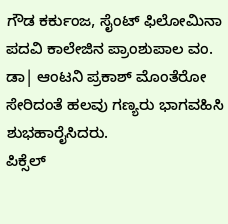ಗೌಡ ಕರ್ಕುಂಜ, ಸೈಂಟ್ ಫಿಲೋಮಿನಾ ಪದವಿ ಕಾಲೇಜಿನ ಪ್ರಾಂಶುಪಾಲ ವಂ. ಡಾ| ಆಂಟನಿ ಪ್ರಕಾಶ್ ಮೊಂತೆರೋ ಸೇರಿದಂತೆ ಹಲವು ಗಣ್ಯರು ಭಾಗವಹಿಸಿ ಶುಭಹಾರೈಸಿದರು.
ಪಿಕ್ಸೆಲ್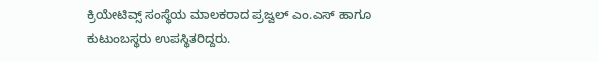ಕ್ರಿಯೇಟಿವ್ಸ್ ಸಂಸ್ಥೆಯ ಮಾಲಕರಾದ ಪ್ರಜ್ವಲ್ ಎಂ.ಎಸ್ ಹಾಗೂ ಕುಟುಂಬಸ್ಥರು ಉಪಸ್ಥಿತರಿದ್ದರು.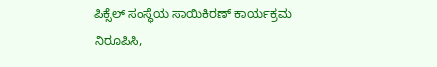ಪಿಕ್ಸೆಲ್ ಸಂಸ್ಥೆಯ ಸಾಯಿಕಿರಣ್ ಕಾರ್ಯಕ್ರಮ ನಿರೂಪಿಸಿ,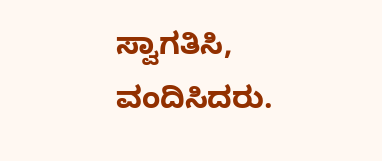ಸ್ವಾಗತಿಸಿ, ವಂದಿಸಿದರು.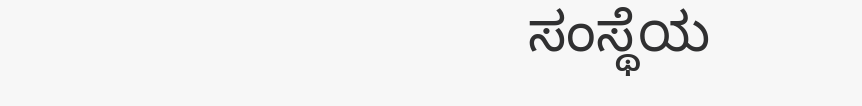ಸಂಸ್ಥೆಯ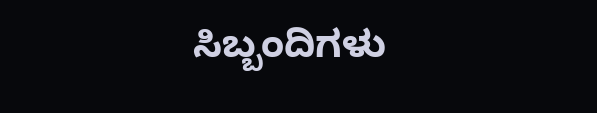ಸಿಬ್ಬಂದಿಗಳು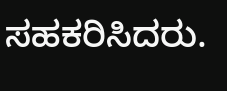ಸಹಕರಿಸಿದರು.